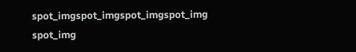spot_imgspot_imgspot_imgspot_img
spot_img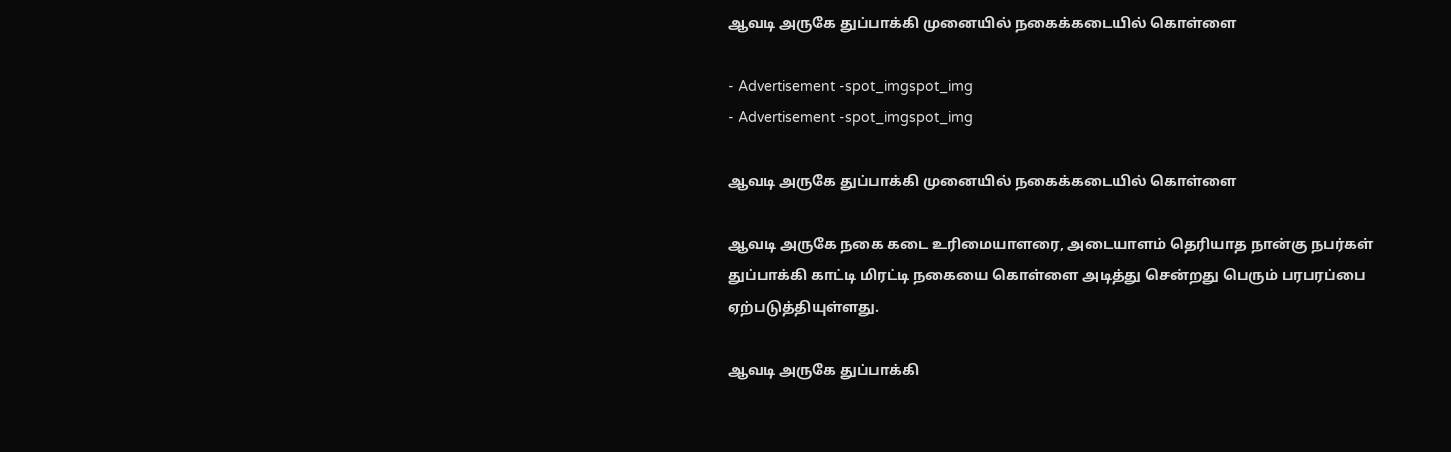ஆவடி அருகே துப்பாக்கி முனையில் நகைக்கடையில் கொள்ளை

- Advertisement -spot_imgspot_img
- Advertisement -spot_imgspot_img

ஆவடி அருகே துப்பாக்கி முனையில் நகைக்கடையில் கொள்ளை

ஆவடி அருகே நகை கடை உரிமையாளரை, அடையாளம் தெரியாத நான்கு நபர்கள் துப்பாக்கி காட்டி மிரட்டி நகையை கொள்ளை அடித்து சென்றது பெரும் பரபரப்பை ஏற்படுத்தியுள்ளது.

ஆவடி அருகே துப்பாக்கி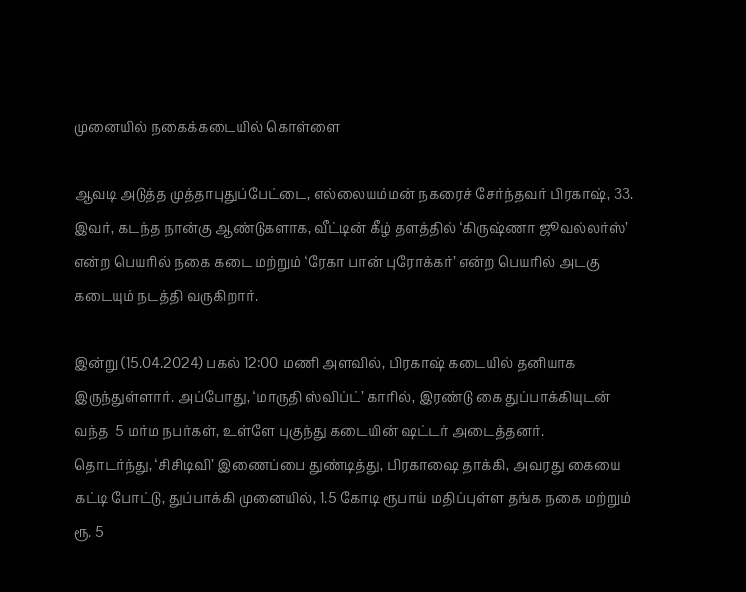முனையில் நகைக்கடையில் கொள்ளை

ஆவடி அடுத்த முத்தாபுதுப்பேட்டை, எல்லையம்மன் நகரைச் சேர்ந்தவர் பிரகாஷ், 33. இவர், கடந்த நான்கு ஆண்டுகளாக, வீட்டின் கீழ் தளத்தில் ‘கிருஷ்ணா ஜூவல்லர்ஸ்’ என்ற பெயரில் நகை கடை மற்றும் ‘ரேகா பான் புரோக்கர்’ என்ற பெயரில் அடகு கடையும் நடத்தி வருகிறார்.

இன்று (15.04.2024) பகல் 12:00 மணி அளவில், பிரகாஷ் கடையில் தனியாக இருந்துள்ளார். அப்போது, ‘மாருதி ஸ்விப்ட்’ காரில், இரண்டு கை துப்பாக்கியுடன் வந்த  5 மர்ம நபர்கள், உள்ளே புகுந்து கடையின் ஷட்டர் அடைத்தனர்.
தொடர்ந்து, ‘சிசிடிவி’ இணைப்பை துண்டித்து, பிரகாஷை தாக்கி, அவரது கையை கட்டி போட்டு, துப்பாக்கி முனையில், 1.5 கோடி ரூபாய் மதிப்புள்ள தங்க நகை மற்றும் ரூ. 5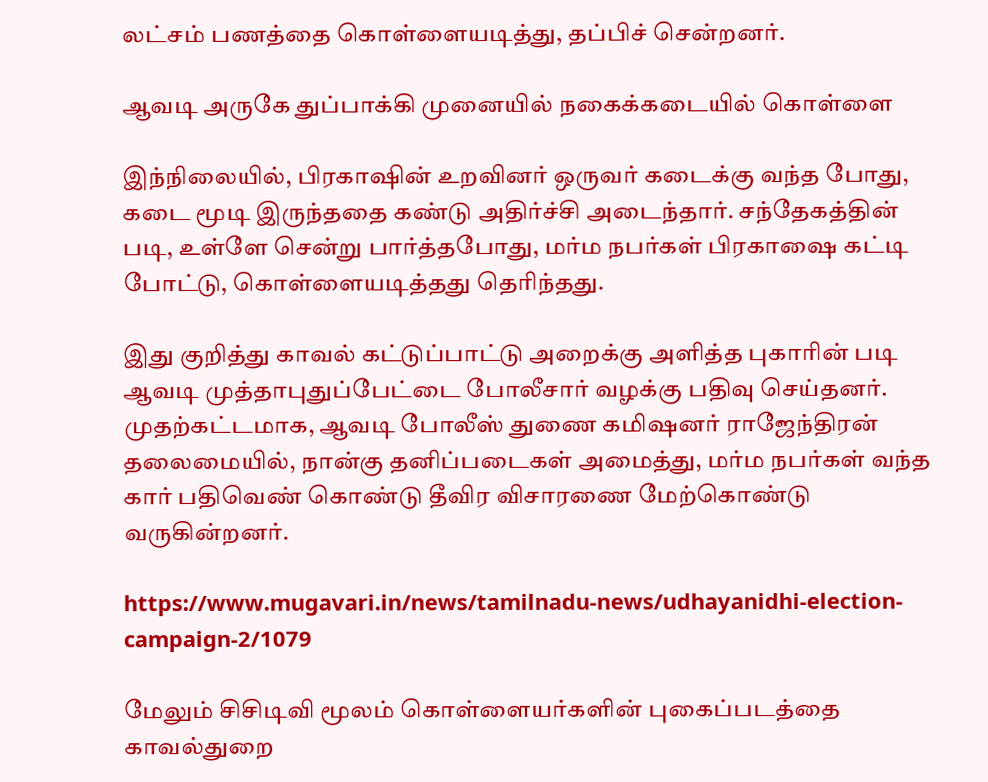லட்சம் பணத்தை கொள்ளையடித்து, தப்பிச் சென்றனர்.

ஆவடி அருகே துப்பாக்கி முனையில் நகைக்கடையில் கொள்ளை

இந்நிலையில், பிரகாஷின் உறவினர் ஒருவர் கடைக்கு வந்த போது, கடை மூடி இருந்ததை கண்டு அதிர்ச்சி அடைந்தார். சந்தேகத்தின் படி, உள்ளே சென்று பார்த்தபோது, மர்ம நபர்கள் பிரகாஷை கட்டி போட்டு, கொள்ளையடித்தது தெரிந்தது.

இது குறித்து காவல் கட்டுப்பாட்டு அறைக்கு அளித்த புகாரின் படி ஆவடி முத்தாபுதுப்பேட்டை போலீசார் வழக்கு பதிவு செய்தனர். முதற்கட்டமாக, ஆவடி போலீஸ் துணை கமிஷனர் ராஜேந்திரன் தலைமையில், நான்கு தனிப்படைகள் அமைத்து, மர்ம நபர்கள் வந்த கார் பதிவெண் கொண்டு தீவிர விசாரணை மேற்கொண்டு வருகின்றனர்.

https://www.mugavari.in/news/tamilnadu-news/udhayanidhi-election-campaign-2/1079

மேலும் சிசிடிவி மூலம் கொள்ளையர்களின் புகைப்படத்தை காவல்துறை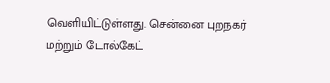வெளியிட்டுள்ளது. சென்னை புறநகர் மற்றும் டோல்கேட்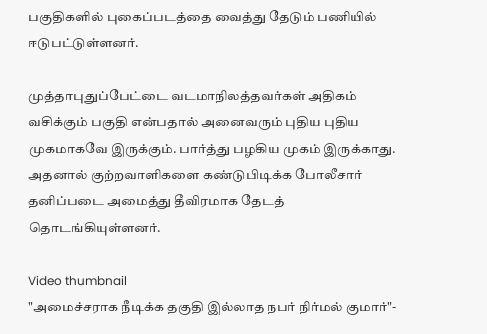பகுதிகளில் புகைப்படத்தை வைத்து தேடும் பணியில் ஈடுபட்டுள்ளனர்.

முத்தாபுதுப்பேட்டை வடமாநிலத்தவர்கள் அதிகம் வசிக்கும் பகுதி என்பதால் அனைவரும் புதிய புதிய முகமாகவே இருக்கும். பார்த்து பழகிய முகம் இருக்காது. அதனால் குற்றவாளிகளை கண்டுபிடிக்க போலீசார் தனிப்படை அமைத்து தீவிரமாக தேடத் தொடங்கியுள்ளனர்.

Video thumbnail
"அமைச்சராக நீடிக்க தகுதி இல்லாத நபர் நிர்மல் குமார்"-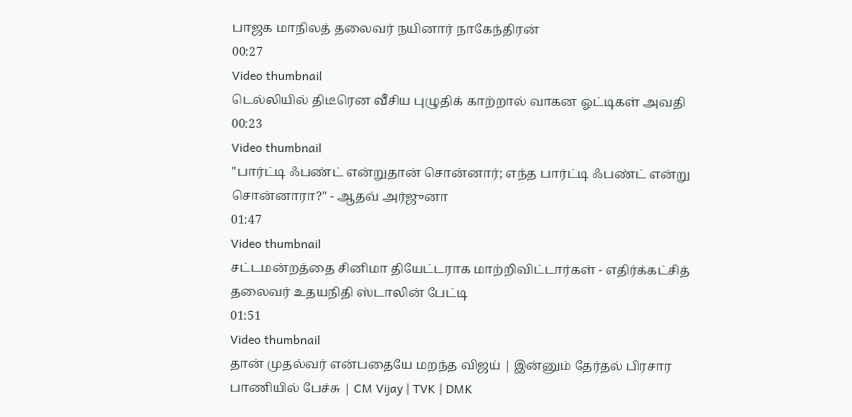பாஜக மாநிலத் தலைவர் நயினார் நாகேந்திரன்
00:27
Video thumbnail
டெல்லியில் திடீரென வீசிய புழுதிக் காற்றால் வாகன ஓட்டிகள் அவதி
00:23
Video thumbnail
"பார்ட்டி ஃபண்ட் என்றுதான் சொன்னார்; எந்த பார்ட்டி ஃபண்ட் என்று சொன்னாரா?" - ஆதவ் அர்ஜுனா
01:47
Video thumbnail
சட்டமன்றத்தை சினிமா தியேட்டராக மாற்றிவிட்டார்கள் - எதிர்க்கட்சித் தலைவர் உதயநிதி ஸ்டாலின் பேட்டி
01:51
Video thumbnail
தான் முதல்வர் என்பதையே மறந்த விஜய் | இன்னும் தேர்தல் பிரசார பாணியில் பேச்சு | CM Vijay | TVK | DMK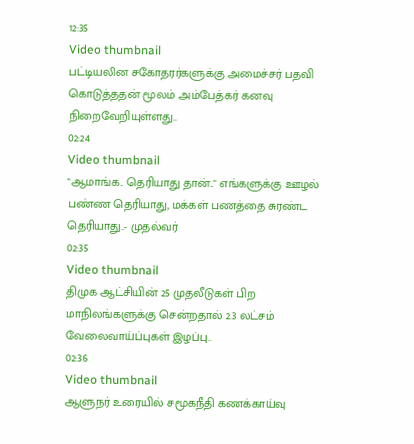12:35
Video thumbnail
பட்டியலின சகோதரர்களுக்கு அமைச்சர் பதவி கொடுத்ததன் மூலம் அம்பேத்கர் கனவு நிறைவேறியுள்ளது..
02:24
Video thumbnail
"ஆமாங்க.. தெரியாது தான்.." எங்களுக்கு ஊழல் பண்ண தெரியாது, மக்கள் பணத்தை சுரண்ட தெரியாது..- முதல்வர்
02:35
Video thumbnail
திமுக ஆட்சியின் 25 முதலீடுகள் பிற மாநிலங்களுக்கு சென்றதால் 2.3 லட்சம் வேலைவாய்ப்புகள் இழப்பு..
02:36
Video thumbnail
ஆளுநர் உரையில் சமூகநீதி கணக்காய்வு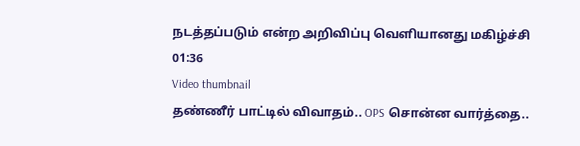நடத்தப்படும் என்ற அறிவிப்பு வெளியானது மகிழ்ச்சி
01:36
Video thumbnail
தண்ணீர் பாட்டில் விவாதம்.. OPS சொன்ன வார்த்தை..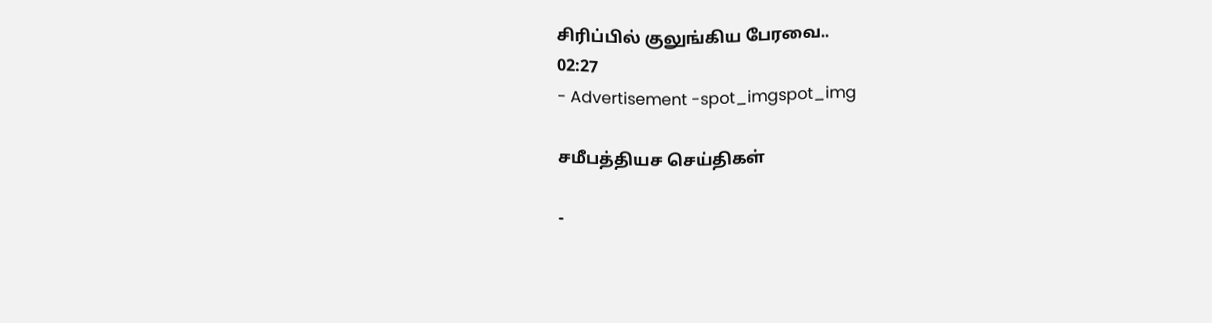சிரிப்பில் குலுங்கிய பேரவை..
02:27
- Advertisement -spot_imgspot_img

சமீபத்தியச செய்திகள்

-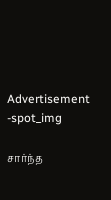Advertisement -spot_img

சார்ந்த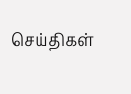செய்திகள்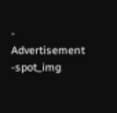- Advertisement -spot_img